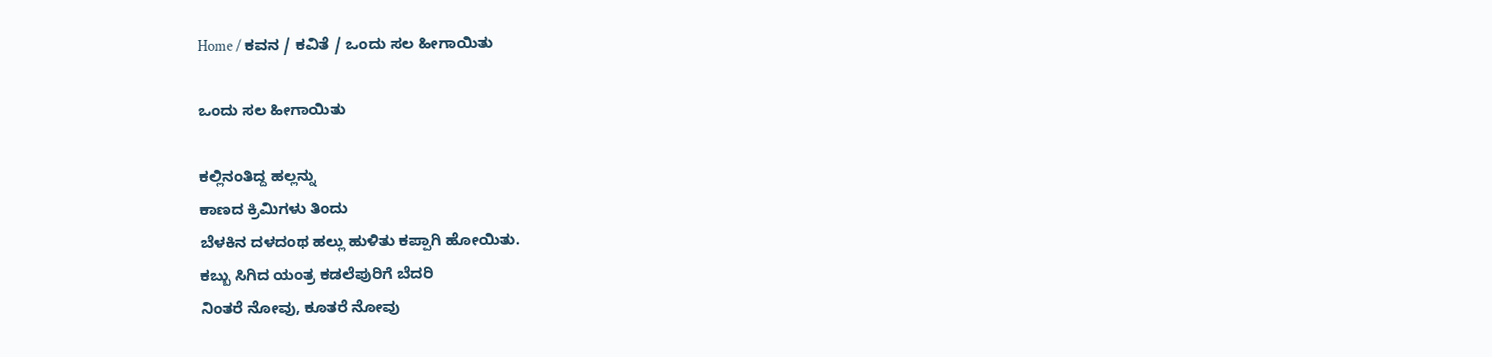Home / ಕವನ / ಕವಿತೆ / ಒಂದು ಸಲ ಹೀಗಾಯಿತು

ಒಂದು ಸಲ ಹೀಗಾಯಿತು

ಕಲ್ಲಿನಂತಿದ್ದ ಹಲ್ಲನ್ನು
ಕಾಣದ ಕ್ರಿಮಿಗಳು ತಿಂದು
ಬೆಳಕಿನ ದಳದಂಥ ಹಲ್ಲು ಹುಳಿತು ಕಪ್ಪಾಗಿ ಹೋಯಿತು.
ಕಬ್ಬು ಸಿಗಿದ ಯಂತ್ರ ಕಡಲೆಪುರಿಗೆ ಬೆದರಿ
ನಿಂತರೆ ನೋವು, ಕೂತರೆ ನೋವು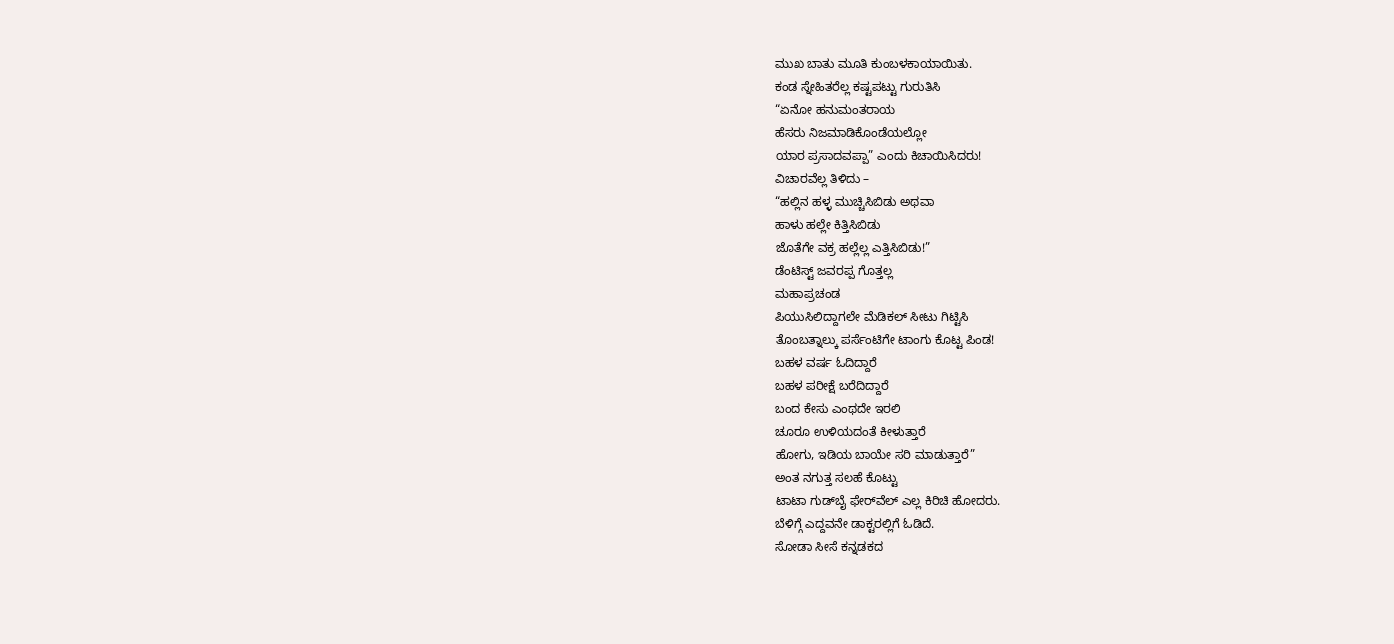ಮುಖ ಬಾತು ಮೂತಿ ಕುಂಬಳಕಾಯಾಯಿತು.
ಕಂಡ ಸ್ನೇಹಿತರೆಲ್ಲ ಕಷ್ಟಪಟ್ಟು ಗುರುತಿಸಿ
“ಏನೋ ಹನುಮಂತರಾಯ
ಹೆಸರು ನಿಜಮಾಡಿಕೊಂಡೆಯಲ್ಲೋ
ಯಾರ ಪ್ರಸಾದವಪ್ಪಾ” ಎಂದು ಕಿಚಾಯಿಸಿದರು!
ವಿಚಾರವೆಲ್ಲ ತಿಳಿದು –
“ಹಲ್ಲಿನ ಹಳ್ಳ ಮುಚ್ಚಿಸಿಬಿಡು ಅಥವಾ
ಹಾಳು ಹಲ್ಲೇ ಕಿತ್ತಿಸಿಬಿಡು
ಜೊತೆಗೇ ವಕ್ರ ಹಲ್ಲೆಲ್ಲ ಎತ್ತಿಸಿಬಿಡು!”
ಡೆಂಟಿಸ್ಟ್ ಜವರಪ್ಪ ಗೊತ್ತಲ್ಲ
ಮಹಾಪ್ರಚಂಡ
ಪಿಯುಸಿಲಿದ್ದಾಗಲೇ ಮೆಡಿಕಲ್ ಸೀಟು ಗಿಟ್ಟಿಸಿ
ತೊಂಬತ್ನಾಲ್ಕು ಪರ್ಸೆಂಟಿಗೇ ಟಾಂಗು ಕೊಟ್ಟ ಪಿಂಡ!
ಬಹಳ ವರ್ಷ ಓದಿದ್ದಾರೆ
ಬಹಳ ಪರೀಕ್ಷೆ ಬರೆದಿದ್ದಾರೆ
ಬಂದ ಕೇಸು ಎಂಥದೇ ಇರಲಿ
ಚೂರೂ ಉಳಿಯದಂತೆ ಕೀಳುತ್ತಾರೆ
ಹೋಗು, ಇಡಿಯ ಬಾಯೇ ಸರಿ ಮಾಡುತ್ತಾರೆ”
ಅಂತ ನಗುತ್ತ ಸಲಹೆ ಕೊಟ್ಟು
ಟಾಟಾ ಗುಡ್‌ಬೈ ಫೇರ್‌ವೆಲ್ ಎಲ್ಲ ಕಿರಿಚಿ ಹೋದರು.
ಬೆಳಿಗ್ಗೆ ಎದ್ದವನೇ ಡಾಕ್ಟರಲ್ಲಿಗೆ ಓಡಿದೆ.
ಸೋಡಾ ಸೀಸೆ ಕನ್ನಡಕದ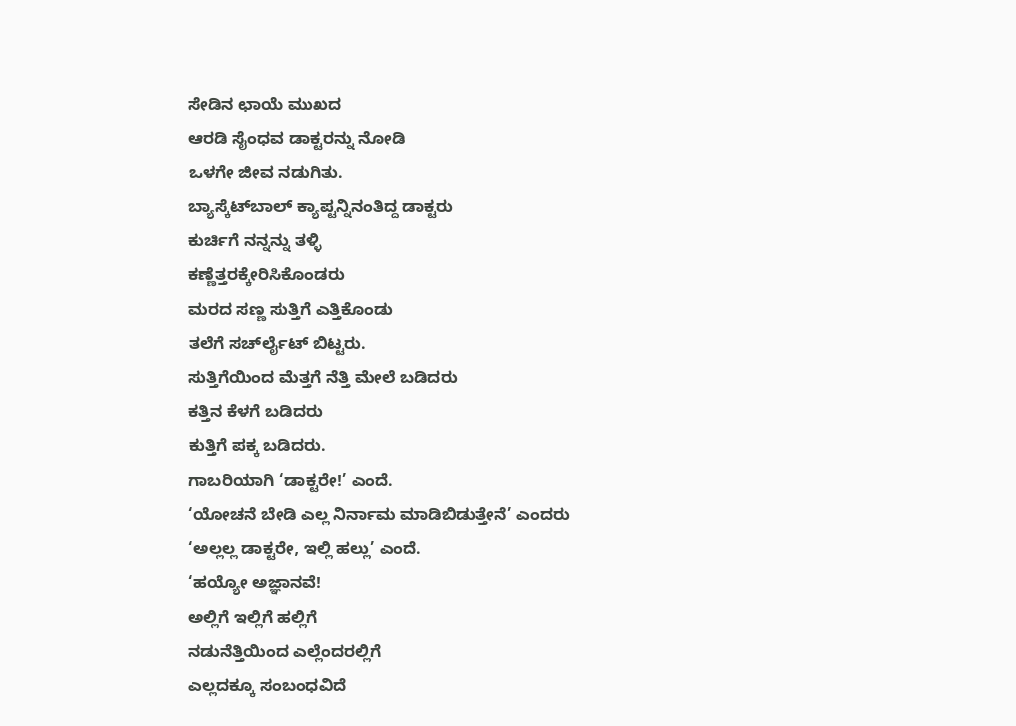ಸೇಡಿನ ಛಾಯೆ ಮುಖದ
ಆರಡಿ ಸೈಂಧವ ಡಾಕ್ಟರನ್ನು ನೋಡಿ
ಒಳಗೇ ಜೀವ ನಡುಗಿತು.
ಬ್ಯಾಸ್ಕೆಟ್‌ಬಾಲ್‌ ಕ್ಯಾಪ್ಟನ್ನಿನಂತಿದ್ದ ಡಾಕ್ಟರು
ಕುರ್ಚಿಗೆ ನನ್ನನ್ನು ತಳ್ಳಿ
ಕಣ್ಣೆತ್ತರಕ್ಕೇರಿಸಿಕೊಂಡರು
ಮರದ ಸಣ್ಣ ಸುತ್ತಿಗೆ ಎತ್ತಿಕೊಂಡು
ತಲೆಗೆ ಸರ್ಚ್‍ಲೈಟ್ ಬಿಟ್ಟರು.
ಸುತ್ತಿಗೆಯಿಂದ ಮೆತ್ತಗೆ ನೆತ್ತಿ ಮೇಲೆ ಬಡಿದರು
ಕತ್ತಿನ ಕೆಳಗೆ ಬಡಿದರು
ಕುತ್ತಿಗೆ ಪಕ್ಕ ಬಡಿದರು.
ಗಾಬರಿಯಾಗಿ ‘ಡಾಕ್ಟರೇ!’ ಎಂದೆ.
‘ಯೋಚನೆ ಬೇಡಿ ಎಲ್ಲ ನಿರ್ನಾಮ ಮಾಡಿಬಿಡುತ್ತೇನೆ’ ಎಂದರು
‘ಅಲ್ಲಲ್ಲ ಡಾಕ್ಟರೇ, ಇಲ್ಲಿ ಹಲ್ಲು’ ಎಂದೆ.
‘ಹಯ್ಯೋ ಅಜ್ಞಾನವೆ!
ಅಲ್ಲಿಗೆ ಇಲ್ಲಿಗೆ ಹಲ್ಲಿಗೆ
ನಡುನೆತ್ತಿಯಿಂದ ಎಲ್ಲೆಂದರಲ್ಲಿಗೆ
ಎಲ್ಲದಕ್ಕೂ ಸಂಬಂಧವಿದೆ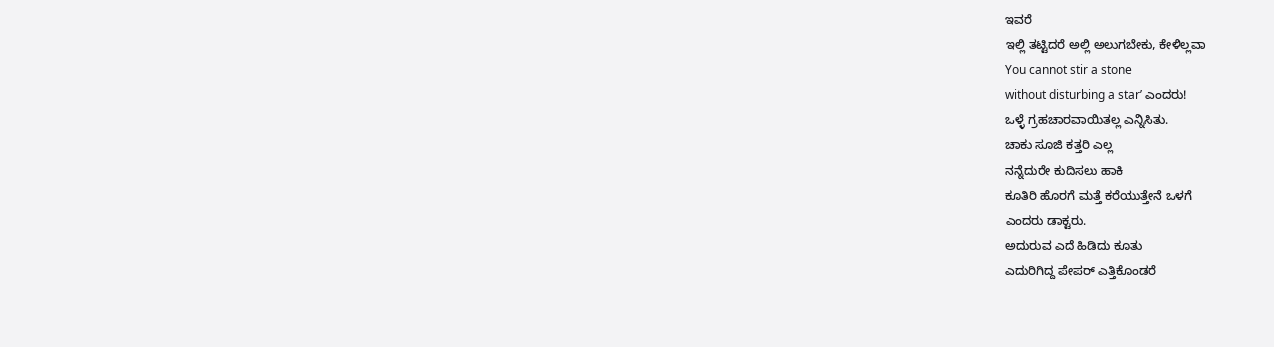ಇವರೆ
ಇಲ್ಲಿ ತಟ್ಟಿದರೆ ಅಲ್ಲಿ ಅಲುಗಬೇಕು, ಕೇಳಿಲ್ಲವಾ
You cannot stir a stone
without disturbing a star’ ಎಂದರು!
ಒಳ್ಳೆ ಗ್ರಹಚಾರವಾಯಿತಲ್ಲ ಎನ್ನಿಸಿತು.
ಚಾಕು ಸೂಜಿ ಕತ್ತರಿ ಎಲ್ಲ
ನನ್ನೆದುರೇ ಕುದಿಸಲು ಹಾಕಿ
ಕೂತಿರಿ ಹೊರಗೆ ಮತ್ತೆ ಕರೆಯುತ್ತೇನೆ ಒಳಗೆ
ಎಂದರು ಡಾಕ್ಟರು.
ಅದುರುವ ಎದೆ ಹಿಡಿದು ಕೂತು
ಎದುರಿಗಿದ್ದ ಪೇಪರ್ ಎತ್ತಿಕೊಂಡರೆ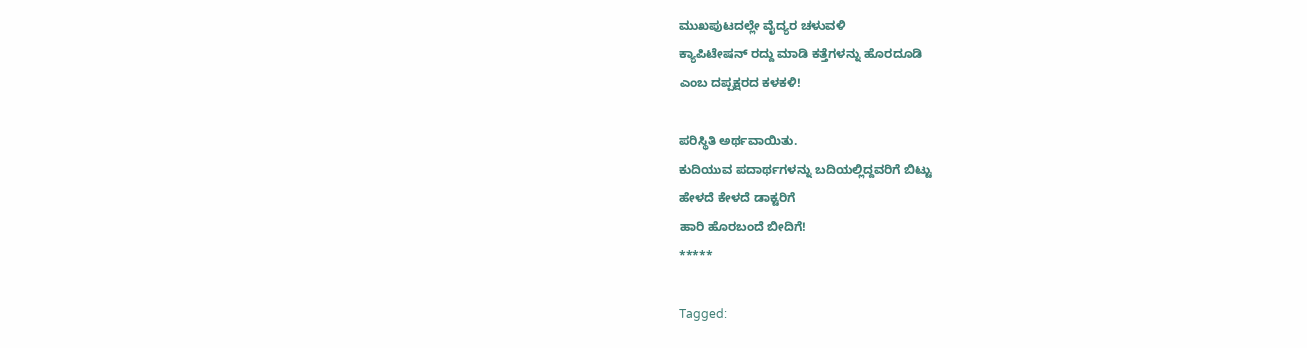ಮುಖಪುಟದಲ್ಲೇ ವೈದ್ಯರ ಚಳುವಳಿ
ಕ್ಯಾಪಿಟೇಷನ್ ರದ್ದು ಮಾಡಿ ಕತ್ತೆಗಳನ್ನು ಹೊರದೂಡಿ
ಎಂಬ ದಪ್ಪಕ್ಷರದ ಕಳಕಳಿ!

ಪರಿಸ್ಥಿತಿ ಅರ್ಥವಾಯಿತು.
ಕುದಿಯುವ ಪದಾರ್ಥಗಳನ್ನು ಬದಿಯಲ್ಲಿದ್ದವರಿಗೆ ಬಿಟ್ಟು
ಹೇಳದೆ ಕೇಳದೆ ಡಾಕ್ಟರಿಗೆ
ಹಾರಿ ಹೊರಬಂದೆ ಬೀದಿಗೆ!
*****

Tagged: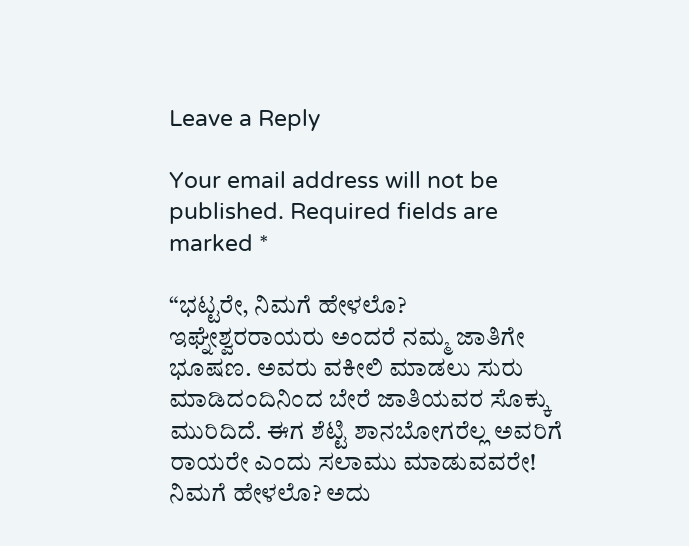Leave a Reply

Your email address will not be published. Required fields are marked *

“ಭಟ್ಟರೇ, ನಿಮಗೆ ಹೇಳಲೊ? ಇಘ್ನೇಶ್ವರರಾಯರು ಅಂದರೆ ನಮ್ಮ ಜಾತಿಗೇ ಭೂಷಣ. ಅವರು ವಕೀಲಿ ಮಾಡಲು ಸುರು ಮಾಡಿದಂದಿನಿಂದ ಬೇರೆ ಜಾತಿಯವರ ಸೊಕ್ಕು ಮುರಿದಿದೆ. ಈಗ ಶೆಟ್ಟಿ ಶಾನಬೋಗರೆಲ್ಲ ಅವರಿಗೆ ರಾಯರೇ ಎಂದು ಸಲಾಮು ಮಾಡುವವರೇ! ನಿಮಗೆ ಹೇಳಲೊ? ಅದು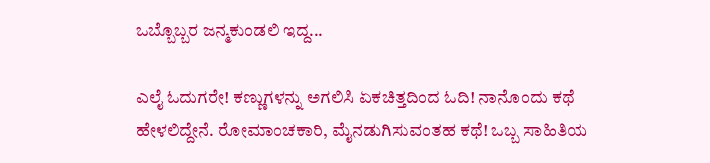ಒಬ್ಬೊಬ್ಬರ ಜನ್ಮಕುಂಡಲಿ ಇದ್ದ...

ಎಲೈ ಓದುಗರೇ! ಕಣ್ಣುಗಳನ್ನು ಅಗಲಿಸಿ ಏಕಚಿತ್ತದಿಂದ ಓದಿ! ನಾನೊಂದು ಕಥೆ ಹೇಳಲಿದ್ದೇನೆ. ರೋಮಾಂಚಕಾರಿ, ಮೈನಡುಗಿಸುವಂತಹ ಕಥೆ! ಒಬ್ಬ ಸಾಹಿತಿಯ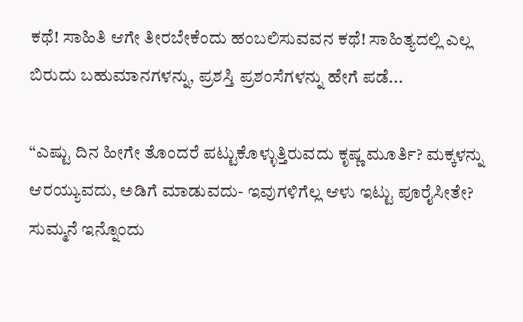ಕಥೆ! ಸಾಹಿತಿ ಆಗೇ ತೀರಬೇಕೆಂದು ಹಂಬಲಿಸುವವನ ಕಥೆ! ಸಾಹಿತ್ಯದಲ್ಲಿ ಎಲ್ಲ ಬಿರುದು ಬಹುಮಾನಗಳನ್ನು, ಪ್ರಶಸ್ತಿ ಪ್ರಶಂಸೆಗಳನ್ನು ಹೇಗೆ ಪಡೆ...

“ಎಷ್ಟು ದಿನ ಹೀಗೇ ತೊಂದರೆ ಪಟ್ಟುಕೊಳ್ಳುತ್ತಿರುವದು ಕೃಷ್ಣ ಮೂರ್ತಿ? ಮಕ್ಕಳನ್ನು ಆರಯ್ಯುವದು, ಅಡಿಗೆ ಮಾಡುವದು- ಇವುಗಳಿಗೆಲ್ಲ ಆಳು ಇಟ್ಟು ಪೂರೈಸೀತೇ? ಸುಮ್ಮನೆ ಇನ್ನೊಂದು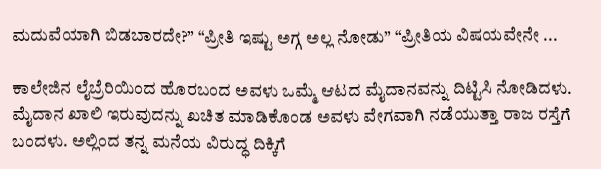ಮದುವೆಯಾಗಿ ಬಿಡಬಾರದೇ?” “ಪ್ರೀತಿ ಇಷ್ಟು ಅಗ್ಗ ಅಲ್ಲ ನೋಡು” “ಪ್ರೀತಿಯ ವಿಷಯವೇನೇ ...

ಕಾಲೇಜಿನ ಲೈಬ್ರೆರಿಯಿಂದ ಹೊರಬಂದ ಅವಳು ಒಮ್ಮೆ ಆಟದ ಮೈದಾನವನ್ನು ದಿಟ್ಟಿಸಿ ನೋಡಿದಳು. ಮೈದಾನ ಖಾಲಿ ಇರುವುದನ್ನು ಖಚಿತ ಮಾಡಿಕೊಂಡ ಅವಳು ವೇಗವಾಗಿ ನಡೆಯುತ್ತಾ ರಾಜ ರಸ್ತೆಗೆ ಬಂದಳು. ಅಲ್ಲಿಂದ ತನ್ನ ಮನೆಯ ವಿರುದ್ಧ ದಿಕ್ಕಿಗೆ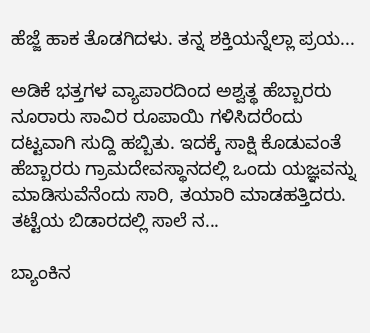ಹೆಜ್ಜೆ ಹಾಕ ತೊಡಗಿದಳು. ತನ್ನ ಶಕ್ತಿಯನ್ನೆಲ್ಲಾ ಪ್ರಯ...

ಅಡಿಕೆ ಭತ್ತಗಳ ವ್ಯಾಪಾರದಿಂದ ಅಶ್ವತ್ಥ ಹೆಬ್ಬಾರರು ನೂರಾರು ಸಾವಿರ ರೂಪಾಯಿ ಗಳಿಸಿದರೆಂದು ದಟ್ಟವಾಗಿ ಸುದ್ದಿ ಹಬ್ಬಿತು. ಇದಕ್ಕೆ ಸಾಕ್ಷಿ ಕೊಡುವಂತೆ ಹೆಬ್ಬಾರರು ಗ್ರಾಮದೇವಸ್ಥಾನದಲ್ಲಿ ಒಂದು ಯಜ್ಞವನ್ನು ಮಾಡಿಸುವೆನೆಂದು ಸಾರಿ, ತಯಾರಿ ಮಾಡಹತ್ತಿದರು. ತಟ್ಟೆಯ ಬಿಡಾರದಲ್ಲಿ ಸಾಲೆ ನ...

ಬ್ಯಾಂಕಿನ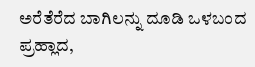ಅರೆತೆರೆದ ಬಾಗಿಲನ್ನು ದೂಡಿ ಒಳಬಂದ ಪ್ರಹ್ಲಾದ,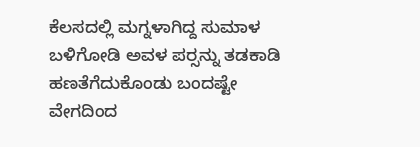ಕೆಲಸದಲ್ಲಿ ಮಗ್ನಳಾಗಿದ್ದ ಸುಮಾಳ ಬಳಿಗೋಡಿ ಅವಳ ಪರ್‍ಸನ್ನು ತಡಕಾಡಿ ಹಣತೆಗೆದುಕೊಂಡು ಬಂದಷ್ಟೇ ವೇಗದಿಂದ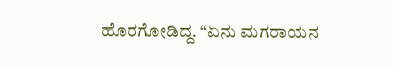ಹೊರಗೋಡಿದ್ದ. “ಏನು ಮಗರಾಯನ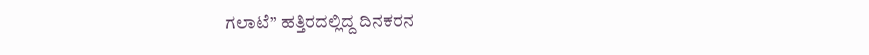ಗಲಾಟೆ” ಹತ್ತಿರದಲ್ಲಿದ್ದ ದಿನಕರನ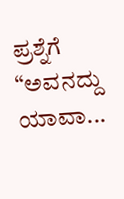ಪ್ರಶ್ನೆಗೆ “ಅವನದ್ದು ಯಾವಾ...